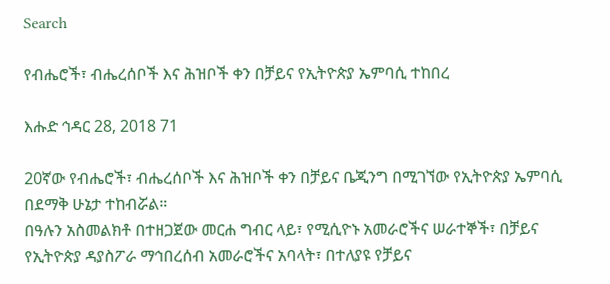Search

የብሔሮች፣ ብሔረሰቦች እና ሕዝቦች ቀን በቻይና የኢትዮጵያ ኤምባሲ ተከበረ

እሑድ ኅዳር 28, 2018 71

20ኛው የብሔሮች፣ ብሔረሰቦች እና ሕዝቦች ቀን በቻይና ቤጂንግ በሚገኘው የኢትዮጵያ ኤምባሲ በደማቅ ሁኔታ ተከብሯል።
በዓሉን አስመልክቶ በተዘጋጀው መርሐ ግብር ላይ፣ የሚሲዮኑ አመራሮችና ሠራተኞች፣ በቻይና የኢትዮጵያ ዳያስፖራ ማኅበረሰብ አመራሮችና አባላት፣ በተለያዩ የቻይና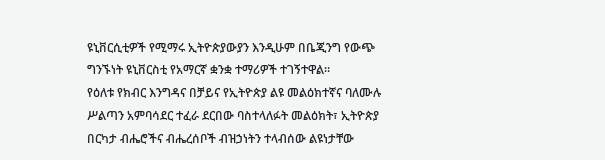ዩኒቨርሲቲዎች የሚማሩ ኢትዮጵያውያን እንዲሁም በቤጂንግ የውጭ ግንኙነት ዩኒቨርስቲ የአማርኛ ቋንቋ ተማሪዎች ተገኝተዋል።
የዕለቱ የክብር እንግዳና በቻይና የኢትዮጵያ ልዩ መልዕክተኛና ባለሙሉ ሥልጣን አምባሳደር ተፈራ ደርበው ባስተላለፉት መልዕክት፣ ኢትዮጵያ በርካታ ብሔሮችና ብሔረሰቦች ብዝኃነትን ተላብሰው ልዩነታቸው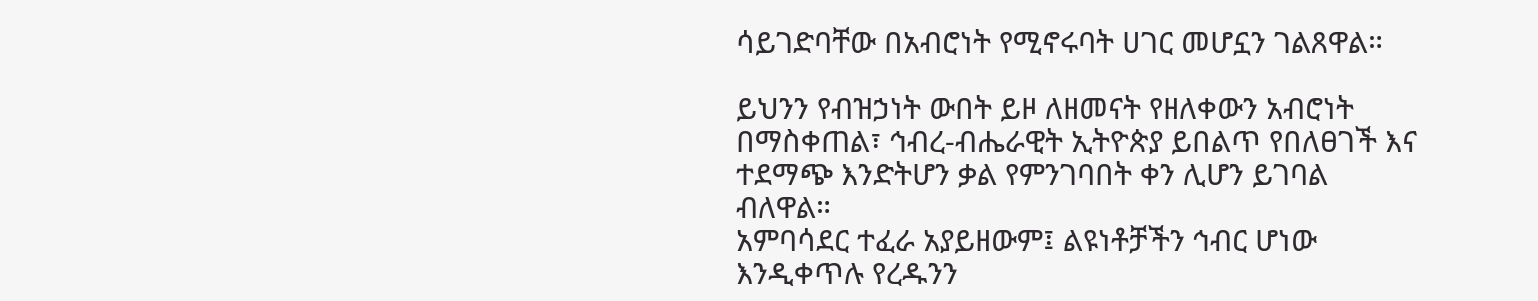ሳይገድባቸው በአብሮነት የሚኖሩባት ሀገር መሆኗን ገልጸዋል።

ይህንን የብዝኃነት ውበት ይዞ ለዘመናት የዘለቀውን አብሮነት በማስቀጠል፣ ኅብረ-ብሔራዊት ኢትዮጵያ ይበልጥ የበለፀገች እና ተደማጭ እንድትሆን ቃል የምንገባበት ቀን ሊሆን ይገባል ብለዋል።
አምባሳደር ተፈራ አያይዘውም፤ ልዩነቶቻችን ኅብር ሆነው እንዲቀጥሉ የረዱንን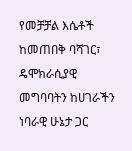የመቻቻል እሴቶች ከመጠበቅ ባሻገር፣ ዴሞክራሲያዊ መግባባትን ከሀገራችን ነባራዊ ሁኔታ ጋር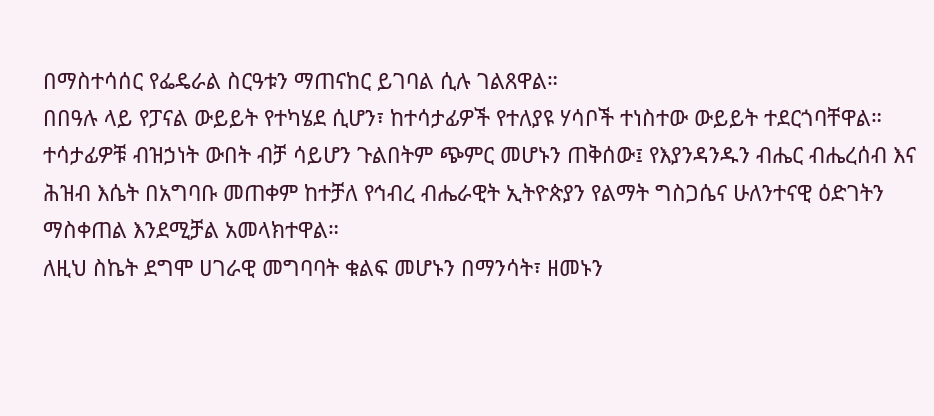በማስተሳሰር የፌዴራል ስርዓቱን ማጠናከር ይገባል ሲሉ ገልጸዋል።
በበዓሉ ላይ የፓናል ውይይት የተካሄደ ሲሆን፣ ከተሳታፊዎች የተለያዩ ሃሳቦች ተነስተው ውይይት ተደርጎባቸዋል።
ተሳታፊዎቹ ብዝኃነት ውበት ብቻ ሳይሆን ጉልበትም ጭምር መሆኑን ጠቅሰው፤ የእያንዳንዱን ብሔር ብሔረሰብ እና ሕዝብ እሴት በአግባቡ መጠቀም ከተቻለ የኅብረ ብሔራዊት ኢትዮጵያን የልማት ግስጋሴና ሁለንተናዊ ዕድገትን ማስቀጠል እንደሚቻል አመላክተዋል።
ለዚህ ስኬት ደግሞ ሀገራዊ መግባባት ቁልፍ መሆኑን በማንሳት፣ ዘመኑን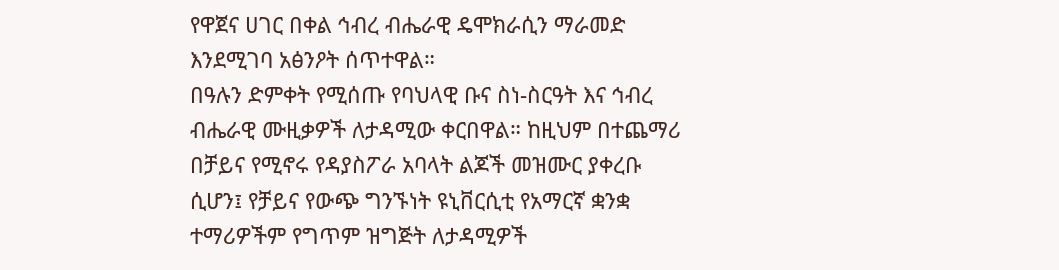የዋጀና ሀገር በቀል ኅብረ ብሔራዊ ዴሞክራሲን ማራመድ እንደሚገባ አፅንዖት ሰጥተዋል።
በዓሉን ድምቀት የሚሰጡ የባህላዊ ቡና ስነ-ስርዓት እና ኅብረ ብሔራዊ ሙዚቃዎች ለታዳሚው ቀርበዋል። ከዚህም በተጨማሪ በቻይና የሚኖሩ የዳያስፖራ አባላት ልጆች መዝሙር ያቀረቡ ሲሆን፤ የቻይና የውጭ ግንኙነት ዩኒቨርሲቲ የአማርኛ ቋንቋ ተማሪዎችም የግጥም ዝግጅት ለታዳሚዎች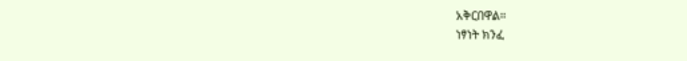አቅርበዋል።
ነፃነት ክንፈ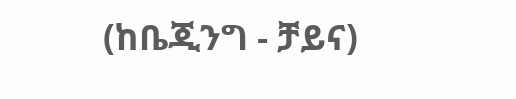(ከቤጂንግ - ቻይና)